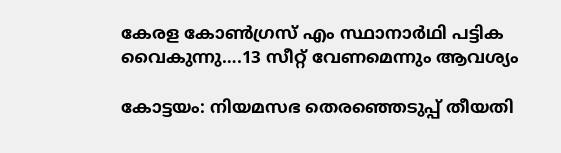കേരള കോൺഗ്രസ് എം സ്ഥാനാർഥി പട്ടിക വൈകുന്നു….13 സീറ്റ് വേണമെന്നും ആവശ്യം

കോട്ടയം: നിയമസഭ തെരഞ്ഞെടുപ്പ് തീയതി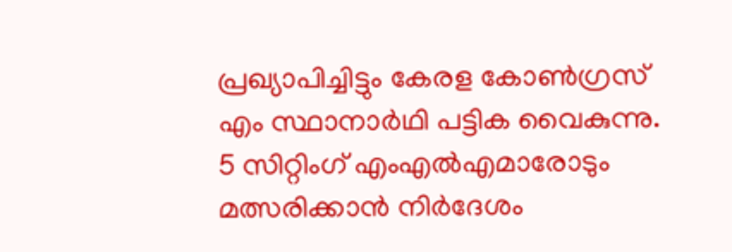പ്രഖ്യാപിച്ചിട്ടും കേരള കോൺഗ്രസ് എം സ്ഥാനാർഥി പട്ടിക വൈകുന്നു. 5 സിറ്റിംഗ് എംഎൽഎമാരോടും മത്സരിക്കാൻ നിർദേശം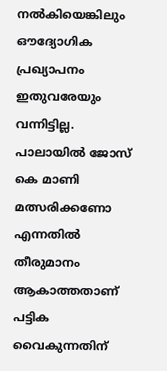നൽകിയെങ്കിലും ഔദ്യോഗിക പ്രഖ്യാപനം ഇതുവരേയും വന്നിട്ടില്ല. പാലായിൽ ജോസ് കെ മാണി മത്സരിക്കണോ എന്നതിൽ തീരുമാനം ആകാത്തതാണ് പട്ടിക വൈകുന്നതിന്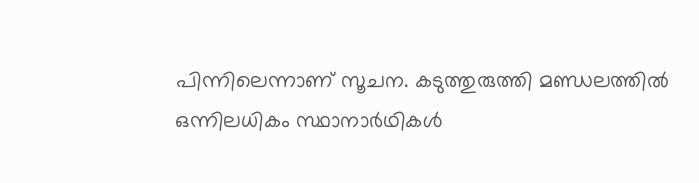പിന്നിലെന്നാണ് സൂചന. കടുത്തുരുത്തി മണ്ഡലത്തിൽ ഒന്നിലധികം സ്ഥാനാർഥികൾ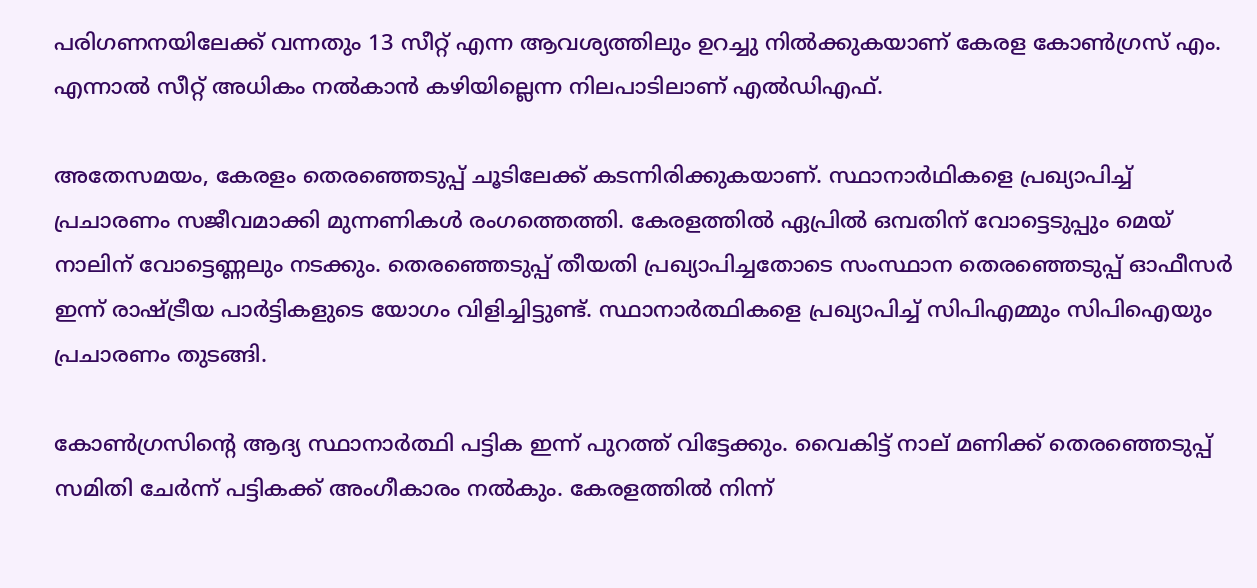പരിഗണനയിലേക്ക് വന്നതും 13 സീറ്റ് എന്ന ആവശ്യത്തിലും ഉറച്ചു നിൽക്കുകയാണ് കേരള കോൺഗ്രസ്‌ എം. എന്നാൽ സീറ്റ് അധികം നൽകാൻ കഴിയില്ലെന്ന നിലപാടിലാണ് എൽഡിഎഫ്.

അതേസമയം, കേരളം തെരഞ്ഞെടുപ്പ് ചൂടിലേക്ക് കടന്നിരിക്കുകയാണ്. സ്ഥാനാർഥികളെ പ്രഖ്യാപിച്ച് പ്രചാരണം സജീവമാക്കി മുന്നണികൾ രംഗത്തെത്തി. കേരളത്തിൽ ഏപ്രിൽ ഒമ്പതിന് വോട്ടെടുപ്പും മെയ് നാലിന് വോട്ടെണ്ണലും നടക്കും. തെരഞ്ഞെടുപ്പ് തീയതി പ്രഖ്യാപിച്ചതോടെ സംസ്ഥാന തെരഞ്ഞെടുപ്പ് ഓഫീസർ ഇന്ന് രാഷ്ട്രീയ പാർട്ടികളുടെ യോഗം വിളിച്ചിട്ടുണ്ട്. സ്ഥാനാര്‍ത്ഥികളെ പ്രഖ്യാപിച്ച് സിപിഎമ്മും സിപിഐയും പ്രചാരണം തുടങ്ങി.

കോണ്‍ഗ്രസിന്‍റെ ആദ്യ സ്ഥാനാര്‍ത്ഥി പട്ടിക ഇന്ന് പുറത്ത് വിട്ടേക്കും. വൈകിട്ട് നാല് മണിക്ക് തെരഞ്ഞെടുപ്പ് സമിതി ചേര്‍ന്ന് പട്ടികക്ക് അംഗീകാരം നല്‍കും. കേരളത്തില്‍ നിന്ന്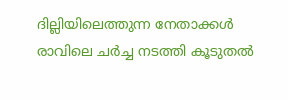ദില്ലിയിലെത്തുന്ന നേതാക്കള്‍ രാവിലെ ചര്‍ച്ച നടത്തി കൂടുതല്‍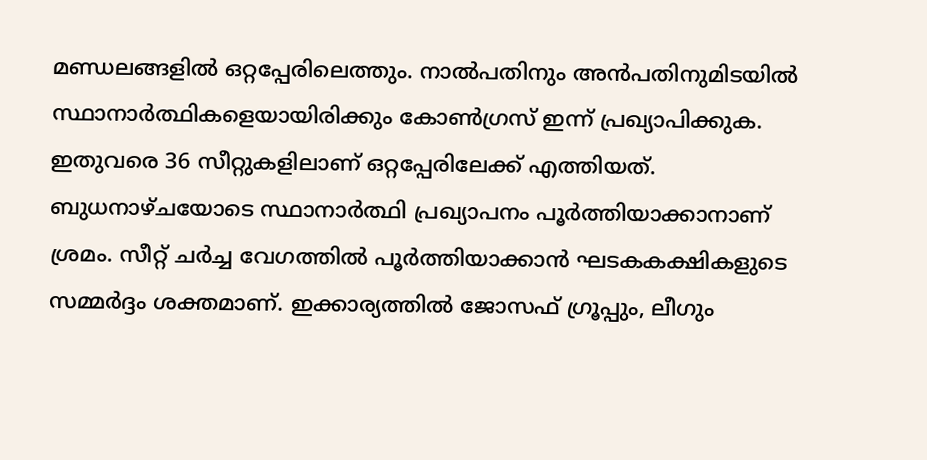മണ്ഡലങ്ങളില്‍ ഒറ്റപ്പേരിലെത്തും. നാൽപതിനും അൻപതിനുമിടയിൽ സ്ഥാനാർത്ഥികളെയായിരിക്കും കോണ്‍ഗ്രസ് ഇന്ന് പ്രഖ്യാപിക്കുക. ഇതുവരെ 36 സീറ്റുകളിലാണ് ഒറ്റപ്പേരിലേക്ക് എത്തിയത്. ബുധനാഴ്ചയോടെ സ്ഥാനാര്‍ത്ഥി പ്രഖ്യാപനം പൂര്‍ത്തിയാക്കാനാണ് ശ്രമം. സീറ്റ് ചർച്ച വേഗത്തിൽ പൂർത്തിയാക്കാൻ ഘടകകക്ഷികളുടെ സമ്മർദ്ദം ശക്തമാണ്. ഇക്കാര്യത്തിൽ ജോസഫ് ഗ്രൂപ്പും, ലീഗും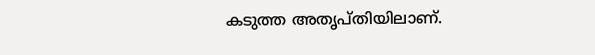കടുത്ത അതൃപ്‌തിയിലാണ്.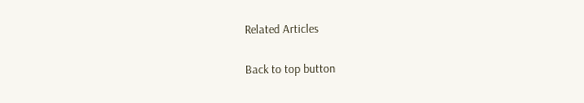Related Articles

Back to top button